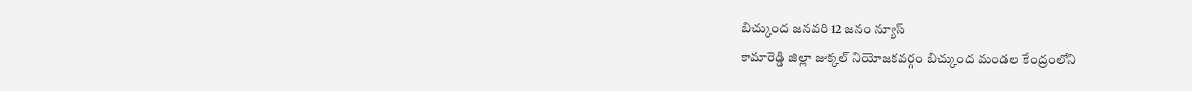బిచ్కుంద జనవరి 12 జనం న్యూస్
కామారెడ్డి జిల్లా జుక్కల్ నియోజకవర్గం బిచ్కుంద మండల కేంద్రంలోని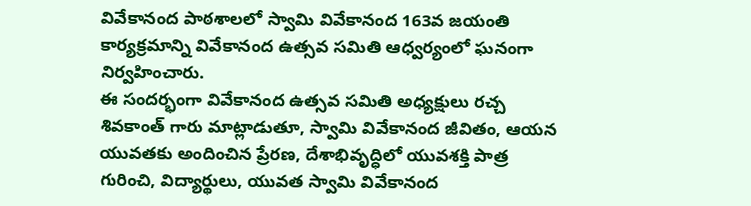వివేకానంద పాఠశాలలో స్వామి వివేకానంద 163వ జయంతి కార్యక్రమాన్ని వివేకానంద ఉత్సవ సమితి ఆధ్వర్యంలో ఘనంగా నిర్వహించారు.
ఈ సందర్భంగా వివేకానంద ఉత్సవ సమితి అధ్యక్షులు రచ్చ శివకాంత్ గారు మాట్లాడుతూ, స్వామి వివేకానంద జీవితం, ఆయన యువతకు అందించిన ప్రేరణ, దేశాభివృద్ధిలో యువశక్తి పాత్ర గురించి, విద్యార్థులు, యువత స్వామి వివేకానంద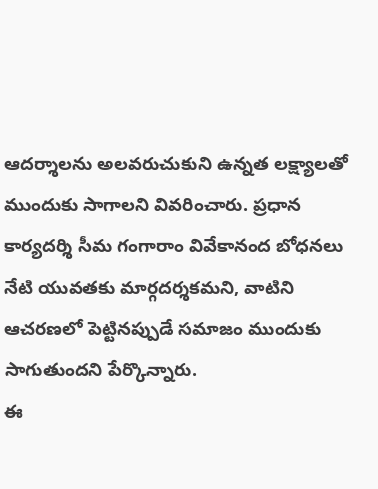ఆదర్శాలను అలవరుచుకుని ఉన్నత లక్ష్యాలతో ముందుకు సాగాలని వివరించారు. ప్రధాన కార్యదర్శి సీమ గంగారాం వివేకానంద బోధనలు నేటి యువతకు మార్గదర్శకమని, వాటిని ఆచరణలో పెట్టినప్పుడే సమాజం ముందుకు సాగుతుందని పేర్కొన్నారు.
ఈ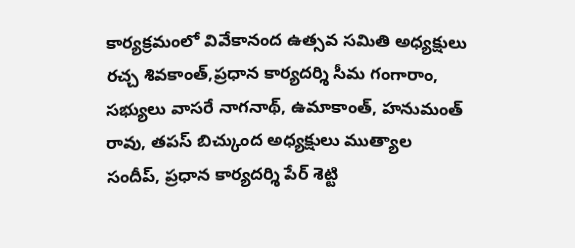కార్యక్రమంలో వివేకానంద ఉత్సవ సమితి అధ్యక్షులు రచ్చ శివకాంత్,ప్రధాన కార్యదర్శి సీమ గంగారాం,
సభ్యులు వాసరే నాగనాథ్, ఉమాకాంత్, హనుమంత్ రావు, తపస్ బిచ్కుంద అధ్యక్షులు ముత్యాల సందీప్, ప్రధాన కార్యదర్శి పేర్ శెట్టి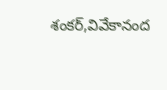శంకర్,వివేకానంద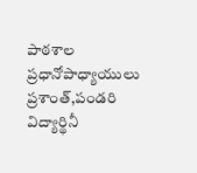పాఠశాల ప్రధానోపాధ్యాయులు ప్రశాంత్,పండరి విద్యార్థినీ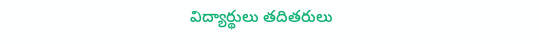విద్యార్థులు తదితరులు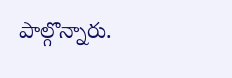పాల్గొన్నారు.